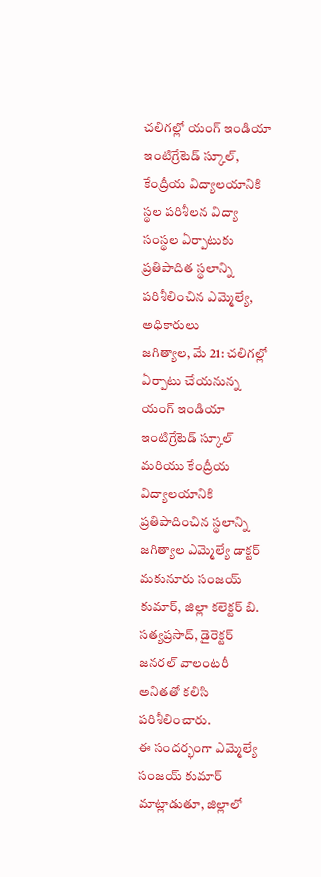చలిగల్లో యంగ్ ఇండియా ఇంటిగ్రేటెడ్ స్కూల్, కేంద్రీయ విద్యాలయానికి స్థల పరిశీలన విద్యా సంస్థల ఏర్పాటుకు ప్రతిపాదిత స్థలాన్ని పరిశీలించిన ఎమ్మెల్యే, అధికారులు
జగిత్యాల, మే 21: చలిగల్లో ఏర్పాటు చేయనున్న యంగ్ ఇండియా ఇంటిగ్రేటెడ్ స్కూల్ మరియు కేంద్రీయ విద్యాలయానికి ప్రతిపాదించిన స్థలాన్ని జగిత్యాల ఎమ్మెల్యే డాక్టర్ మకునూరు సంజయ్ కుమార్, జిల్లా కలెక్టర్ బి. సత్యప్రసాద్, డైరెక్టర్ జనరల్ వాలంటరీ అనితతో కలిసి పరిశీలించారు.
ఈ సందర్భంగా ఎమ్మెల్యే సంజయ్ కుమార్ మాట్లాడుతూ, జిల్లాలో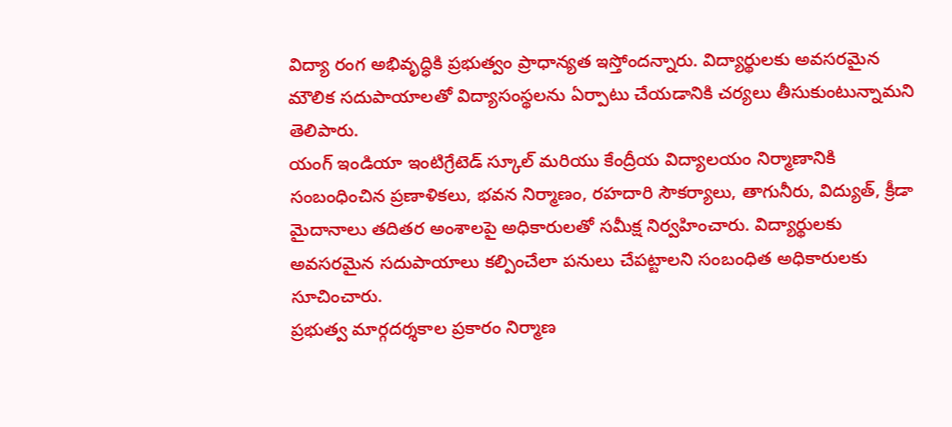విద్యా రంగ అభివృద్ధికి ప్రభుత్వం ప్రాధాన్యత ఇస్తోందన్నారు. విద్యార్థులకు అవసరమైన మౌలిక సదుపాయాలతో విద్యాసంస్థలను ఏర్పాటు చేయడానికి చర్యలు తీసుకుంటున్నామని తెలిపారు.
యంగ్ ఇండియా ఇంటిగ్రేటెడ్ స్కూల్ మరియు కేంద్రీయ విద్యాలయం నిర్మాణానికి సంబంధించిన ప్రణాళికలు, భవన నిర్మాణం, రహదారి సౌకర్యాలు, తాగునీరు, విద్యుత్, క్రీడా మైదానాలు తదితర అంశాలపై అధికారులతో సమీక్ష నిర్వహించారు. విద్యార్థులకు అవసరమైన సదుపాయాలు కల్పించేలా పనులు చేపట్టాలని సంబంధిత అధికారులకు సూచించారు.
ప్రభుత్వ మార్గదర్శకాల ప్రకారం నిర్మాణ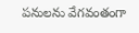పనులను వేగవంతంగా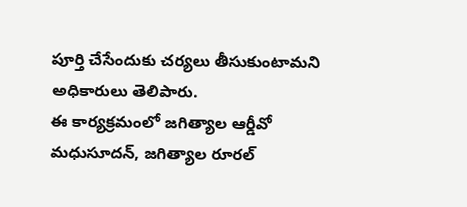పూర్తి చేసేందుకు చర్యలు తీసుకుంటామని అధికారులు తెలిపారు.
ఈ కార్యక్రమంలో జగిత్యాల ఆర్డీవో మధుసూదన్, జగిత్యాల రూరల్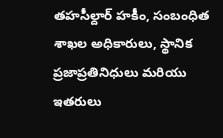తహసీల్దార్ హకీం, సంబంధిత శాఖల అధికారులు, స్థానిక ప్రజాప్రతినిధులు మరియు ఇతరులు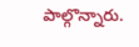పాల్గొన్నారు.